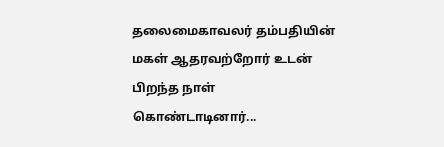தலைமைகாவலர் தம்பதியின் மகள் ஆதரவற்றோர் உடன் பிறந்த நாள் கொண்டாடினார்...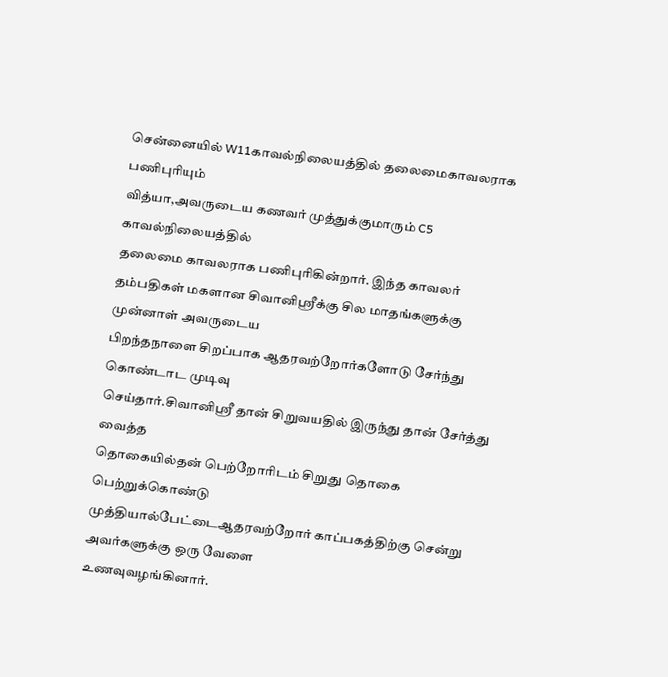சென்னையில் W11காவல்நிலையத்தில் தலைமைகாவலராக பணிபுரியும்
வித்யா,அவருடைய கணவர் முத்துக்குமாரும் C5 காவல்நிலையத்தில்
தலைமை காவலராக பணிபுரிகின்றார். இந்த காவலர் தம்பதிகள் மகளான சிவானிஶ்ரீக்கு சில மாதங்களுக்கு முன்னாள் அவருடைய
பிறந்தநாளை சிறப்பாக ஆதரவற்றோர்களோடு சேர்ந்து கொண்டாட முடிவு
செய்தார்.சிவானிஶ்ரீ தான் சிறுவயதில் இருந்து தான் சேர்த்து வைத்த
தொகையில்தன் பெற்றோரிடம் சிறுது தொகை பெற்றுக்கொண்டு
முத்தியால்பேட்டைஆதரவற்றோர் காப்பகத்திற்கு சென்று அவர்களுக்கு ஒரு வேளை
உணவுவழங்கினார்.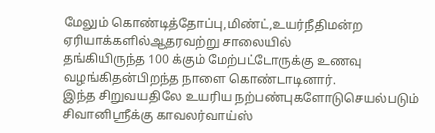மேலும் கொண்டித்தோப்பு,மிண்ட்,உயர்நீதிமன்ற ஏரியாக்களில்ஆதரவற்று சாலையில்
தங்கியிருந்த 100 க்கும் மேற்பட்டோருக்கு உணவு வழங்கிதன்பிறந்த நாளை கொண்டாடினார்.
இந்த சிறுவயதிலே உயரிய நற்பண்புகளோடுசெயல்படும் சிவானிஶ்ரீக்கு காவலர்வாய்ஸ்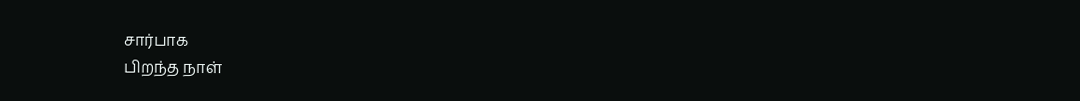சார்பாக
பிறந்த நாள்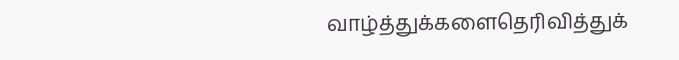வாழ்த்துக்களைதெரிவித்துக்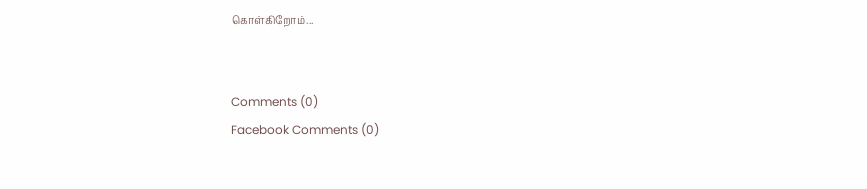கொள்கிறோம்...


Comments (0)
Facebook Comments (0)